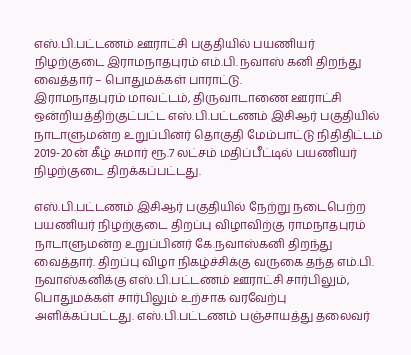எஸ்.பி.பட்டணம் ஊராட்சி பகுதியில் பயணியர் நிழற்குடை இராமநாதபுரம் எம்.பி. நவாஸ் கனி திறந்து வைத்தார் – பொதுமக்கள் பாராட்டு.
இராமநாதபுரம் மாவட்டம், திருவாடாணை ஊராட்சி ஒன்றியத்திற்குட்பட்ட எஸ்.பி.பட்டணம் இசிஆர் பகுதியில் நாடாளுமன்ற உறுப்பினர் தொகுதி மேம்பாட்டு நிதிதிட்டம் 2019-20ன் கீழ் சுமார் ரூ.7 லட்சம் மதிப்பீட்டில் பயணியர் நிழற்குடை திறக்கப்பட்டது.

எஸ்.பி.பட்டணம் இசிஆர் பகுதியில் நேற்று நடைபெற்ற பயணியர் நிழற்குடை திறப்பு விழாவிற்கு ராமநாதபுரம் நாடாளுமன்ற உறுப்பினர் கே.நவாஸ்கனி திறந்து வைத்தார். திறப்பு விழா நிகழ்ச்சிக்கு வருகை தந்த எம்.பி. நவாஸ்கனிக்கு எஸ்.பி.பட்டணம் ஊராட்சி சார்பிலும், பொதுமக்கள் சார்பிலும் உற்சாக வரவேற்பு அளிக்கப்பட்டது. எஸ்.பி.பட்டணம் பஞ்சாயத்து தலைவர்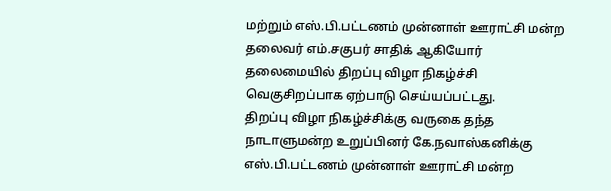மற்றும் எஸ்.பி.பட்டணம் முன்னாள் ஊராட்சி மன்ற தலைவர் எம்.சகுபர் சாதிக் ஆகியோர் தலைமையில் திறப்பு விழா நிகழ்ச்சி வெகுசிறப்பாக ஏற்பாடு செய்யப்பட்டது.
திறப்பு விழா நிகழ்ச்சிக்கு வருகை தந்த நாடாளுமன்ற உறுப்பினர் கே.நவாஸ்கனிக்கு எஸ்.பி.பட்டணம் முன்னாள் ஊராட்சி மன்ற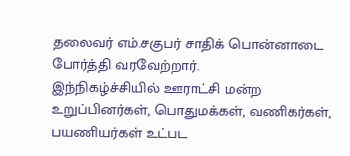தலைவர் எம்.சகுபர் சாதிக் பொன்னாடை போர்த்தி வரவேற்றார்.
இந்நிகழ்ச்சியில் ஊராட்சி மன்ற உறுப்பினர்கள், பொதுமக்கள், வணிகர்கள், பயணியர்கள் உட்பட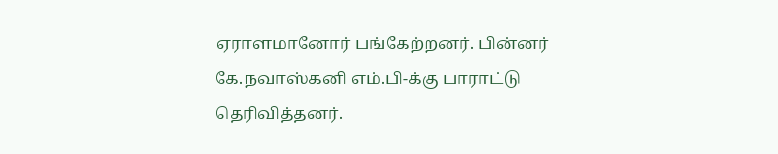ஏராளமானோர் பங்கேற்றனர். பின்னர் கே.நவாஸ்கனி எம்.பி-க்கு பாராட்டு தெரிவித்தனர்.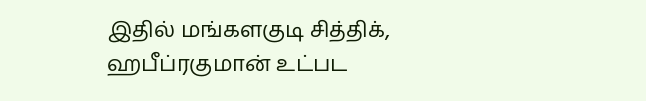இதில் மங்களகுடி சித்திக், ஹபீப்ரகுமான் உட்பட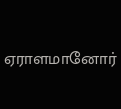ஏராளமானோர்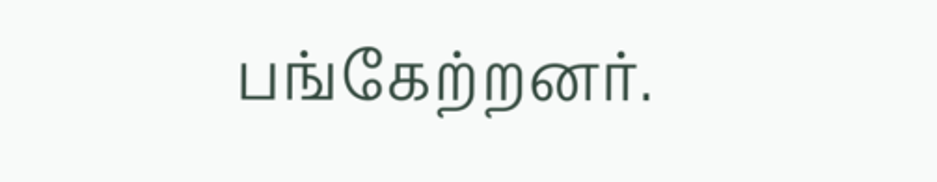பங்கேற்றனர்.